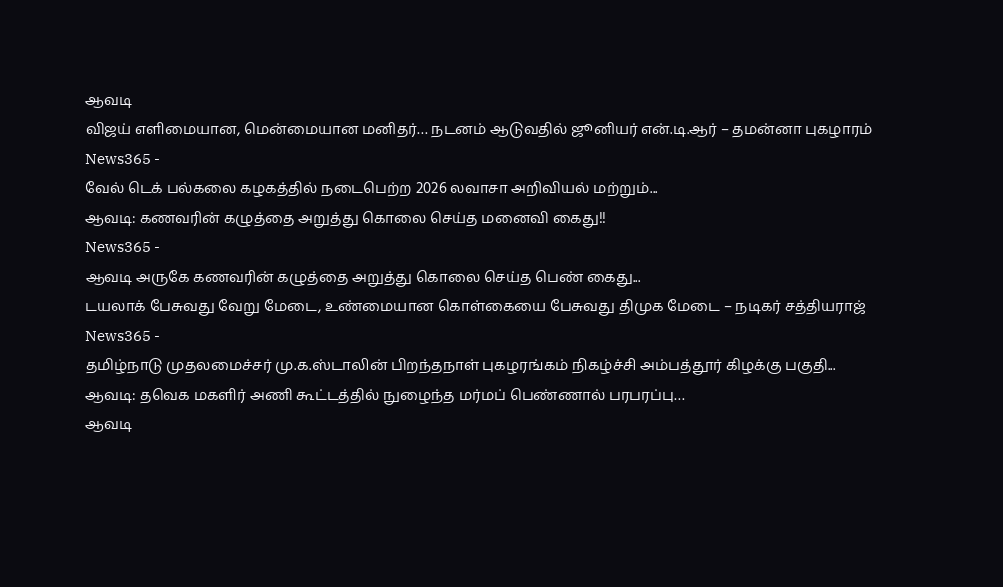ஆவடி
விஜய் எளிமையான, மென்மையான மனிதர்… நடனம் ஆடுவதில் ஜூனியர் என்.டி.ஆர் – தமன்னா புகழாரம்
News365 -
வேல் டெக் பல்கலை கழகத்தில் நடைபெற்ற 2026 லவாசா அறிவியல் மற்றும்...
ஆவடி: கணவரின் கழுத்தை அறுத்து கொலை செய்த மனைவி கைது!!
News365 -
ஆவடி அருகே கணவரின் கழுத்தை அறுத்து கொலை செய்த பெண் கைது...
டயலாக் பேசுவது வேறு மேடை, உண்மையான கொள்கையை பேசுவது திமுக மேடை – நடிகர் சத்தியராஜ்
News365 -
தமிழ்நாடு முதலமைச்சர் மு.க.ஸ்டாலின் பிறந்தநாள் புகழரங்கம் நிகழ்ச்சி அம்பத்தூர் கிழக்கு பகுதி...
ஆவடி: தவெக மகளிர் அணி கூட்டத்தில் நுழைந்த மர்மப் பெண்ணால் பரபரப்பு…
ஆவடி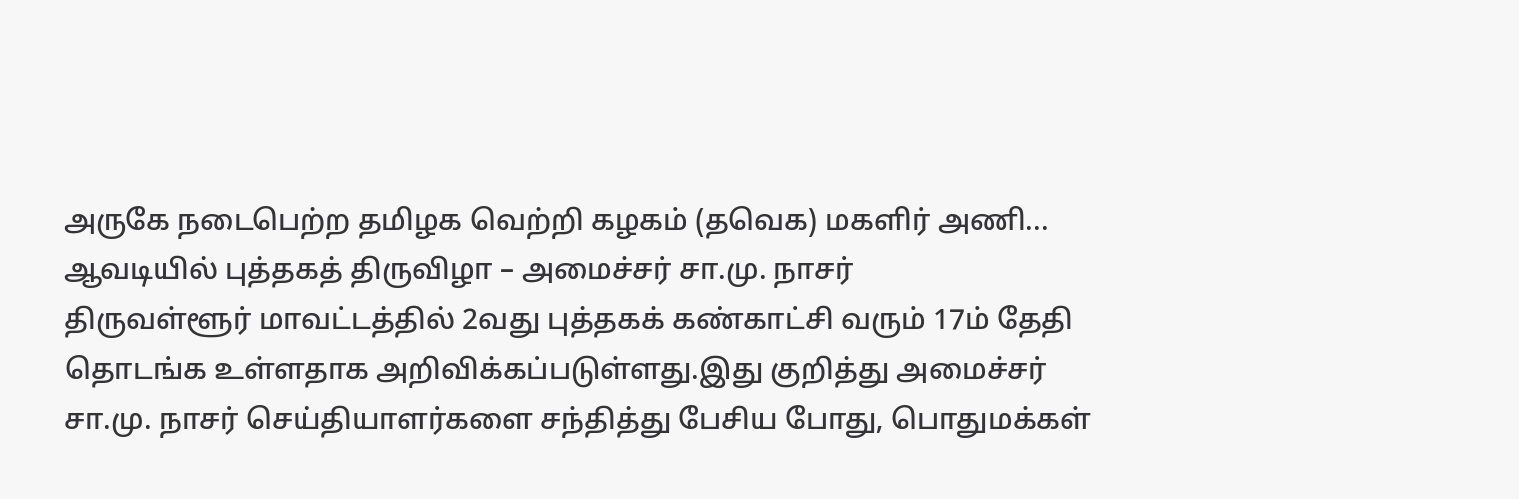அருகே நடைபெற்ற தமிழக வெற்றி கழகம் (தவெக) மகளிர் அணி...
ஆவடியில் புத்தகத் திருவிழா – அமைச்சர் சா.மு. நாசர்
திருவள்ளூர் மாவட்டத்தில் 2வது புத்தகக் கண்காட்சி வரும் 17ம் தேதி தொடங்க உள்ளதாக அறிவிக்கப்படுள்ளது.இது குறித்து அமைச்சர் சா.மு. நாசர் செய்தியாளர்களை சந்தித்து பேசிய போது, பொதுமக்கள்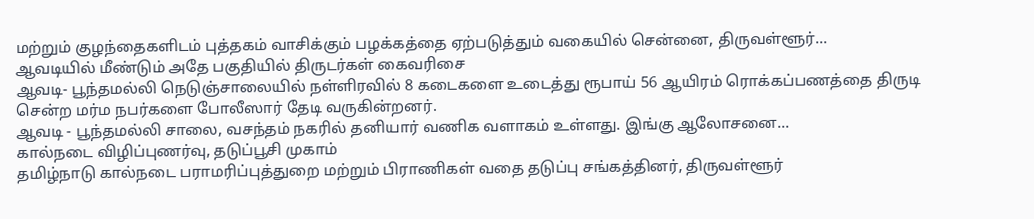மற்றும் குழந்தைகளிடம் புத்தகம் வாசிக்கும் பழக்கத்தை ஏற்படுத்தும் வகையில் சென்னை, திருவள்ளூர்...
ஆவடியில் மீண்டும் அதே பகுதியில் திருடர்கள் கைவரிசை
ஆவடி- பூந்தமல்லி நெடுஞ்சாலையில் நள்ளிரவில் 8 கடைகளை உடைத்து ரூபாய் 56 ஆயிரம் ரொக்கப்பணத்தை திருடி சென்ற மர்ம நபர்களை போலீஸார் தேடி வருகின்றனர்.
ஆவடி - பூந்தமல்லி சாலை, வசந்தம் நகரில் தனியார் வணிக வளாகம் உள்ளது. இங்கு ஆலோசனை...
கால்நடை விழிப்புணர்வு, தடுப்பூசி முகாம்
தமிழ்நாடு கால்நடை பராமரிப்புத்துறை மற்றும் பிராணிகள் வதை தடுப்பு சங்கத்தினர், திருவள்ளூர்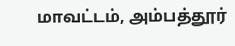மாவட்டம், அம்பத்தூர்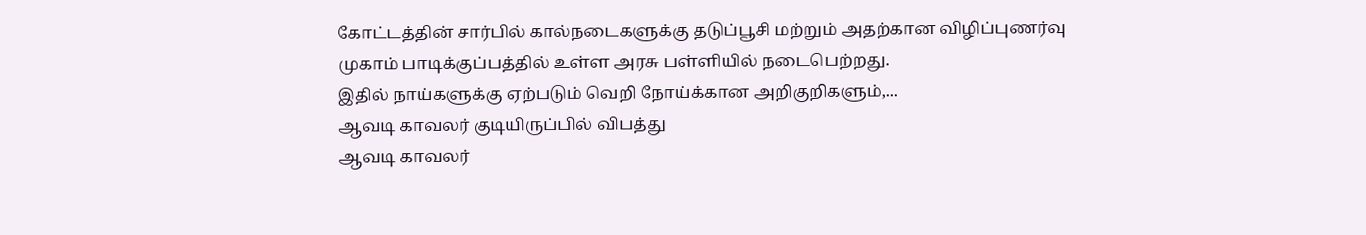கோட்டத்தின் சார்பில் கால்நடைகளுக்கு தடுப்பூசி மற்றும் அதற்கான விழிப்புணர்வு முகாம் பாடிக்குப்பத்தில் உள்ள அரசு பள்ளியில் நடைபெற்றது.
இதில் நாய்களுக்கு ஏற்படும் வெறி நோய்க்கான அறிகுறிகளும்,...
ஆவடி காவலர் குடியிருப்பில் விபத்து
ஆவடி காவலர்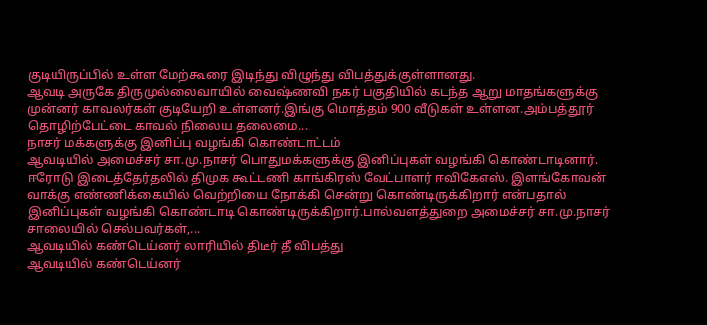குடியிருப்பில் உள்ள மேற்கூரை இடிந்து விழுந்து விபத்துக்குள்ளானது.
ஆவடி அருகே திருமுல்லைவாயில் வைஷ்ணவி நகர் பகுதியில் கடந்த ஆறு மாதங்களுக்கு முன்னர் காவலர்கள் குடியேறி உள்ளனர்.இங்கு மொத்தம் 900 வீடுகள் உள்ளன.அம்பத்தூர் தொழிற்பேட்டை காவல் நிலைய தலைமை...
நாசர் மக்களுக்கு இனிப்பு வழங்கி கொண்டாட்டம்
ஆவடியில் அமைச்சர் சா.மு.நாசர் பொதுமக்களுக்கு இனிப்புகள் வழங்கி கொண்டாடினார்.
ஈரோடு இடைத்தேர்தலில் திமுக கூட்டணி காங்கிரஸ் வேட்பாளர் ஈவிகேஎஸ். இளங்கோவன் வாக்கு எண்ணிக்கையில் வெற்றியை நோக்கி சென்று கொண்டிருக்கிறார் என்பதால் இனிப்புகள் வழங்கி கொண்டாடி கொண்டிருக்கிறார்.பால்வளத்துறை அமைச்சர் சா.மு.நாசர் சாலையில் செல்பவர்கள்,...
ஆவடியில் கண்டெய்னர் லாரியில் திடீர் தீ விபத்து
ஆவடியில் கண்டெய்னர்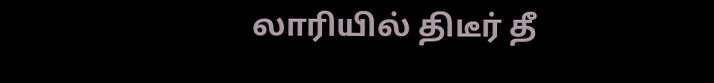லாரியில் திடீர் தீ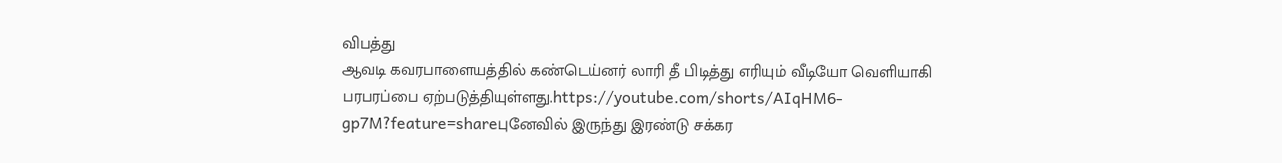விபத்து
ஆவடி கவரபாளையத்தில் கண்டெய்னர் லாரி தீ பிடித்து எரியும் வீடியோ வெளியாகி பரபரப்பை ஏற்படுத்தியுள்ளது.https://youtube.com/shorts/AIqHM6-gp7M?feature=shareபுனேவில் இருந்து இரண்டு சக்கர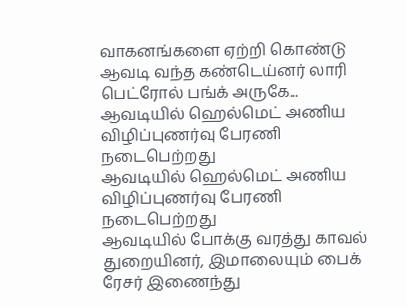வாகனங்களை ஏற்றி கொண்டு ஆவடி வந்த கண்டெய்னர் லாரி பெட்ரோல் பங்க் அருகே...
ஆவடியில் ஹெல்மெட் அணிய விழிப்புணர்வு பேரணி நடைபெற்றது
ஆவடியில் ஹெல்மெட் அணிய விழிப்புணர்வு பேரணி நடைபெற்றது
ஆவடியில் போக்கு வரத்து காவல் துறையினர், இமாலையும் பைக் ரேசர் இணைந்து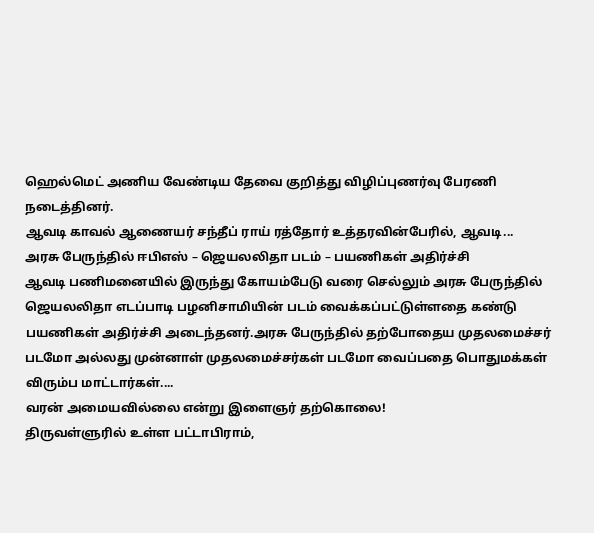ஹெல்மெட் அணிய வேண்டிய தேவை குறித்து விழிப்புணர்வு பேரணி நடைத்தினர்.
ஆவடி காவல் ஆணையர் சந்தீப் ராய் ரத்தோர் உத்தரவின்பேரில், ஆவடி...
அரசு பேருந்தில் ஈபிஎஸ் – ஜெயலலிதா படம் – பயணிகள் அதிர்ச்சி
ஆவடி பணிமனையில் இருந்து கோயம்பேடு வரை செல்லும் அரசு பேருந்தில் ஜெயலலிதா எடப்பாடி பழனிசாமியின் படம் வைக்கப்பட்டுள்ளதை கண்டு பயணிகள் அதிர்ச்சி அடைந்தனர்.அரசு பேருந்தில் தற்போதைய முதலமைச்சர் படமோ அல்லது முன்னாள் முதலமைச்சர்கள் படமோ வைப்பதை பொதுமக்கள் விரும்ப மாட்டார்கள்....
வரன் அமையவில்லை என்று இளைஞர் தற்கொலை!
திருவள்ளுரில் உள்ள பட்டாபிராம்,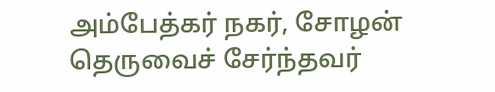அம்பேத்கர் நகர், சோழன் தெருவைச் சேர்ந்தவர்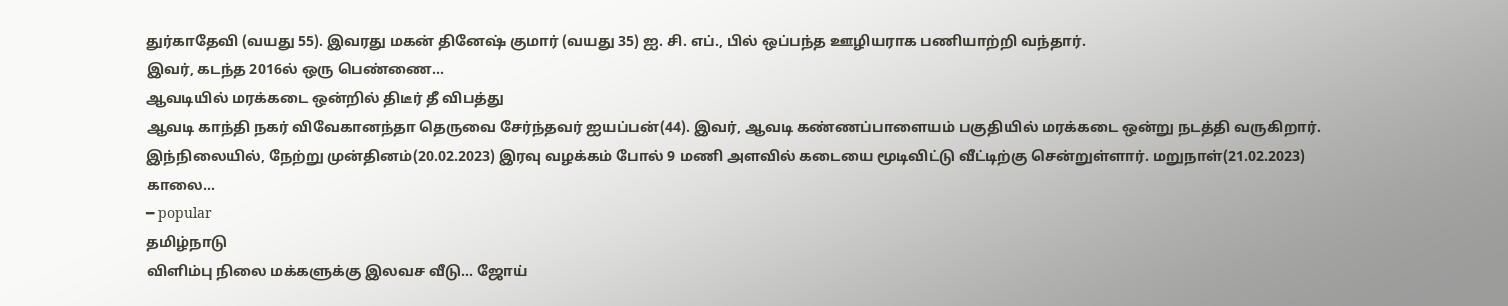துர்காதேவி (வயது 55). இவரது மகன் தினேஷ் குமார் (வயது 35) ஐ. சி. எப்., பில் ஒப்பந்த ஊழியராக பணியாற்றி வந்தார்.
இவர், கடந்த 2016ல் ஒரு பெண்ணை...
ஆவடியில் மரக்கடை ஒன்றில் திடீர் தீ விபத்து
ஆவடி காந்தி நகர் விவேகானந்தா தெருவை சேர்ந்தவர் ஐயப்பன்(44). இவர், ஆவடி கண்ணப்பாளையம் பகுதியில் மரக்கடை ஒன்று நடத்தி வருகிறார்.
இந்நிலையில், நேற்று முன்தினம்(20.02.2023) இரவு வழக்கம் போல் 9 மணி அளவில் கடையை மூடிவிட்டு வீட்டிற்கு சென்றுள்ளார். மறுநாள்(21.02.2023) காலை...
━ popular
தமிழ்நாடு
விளிம்பு நிலை மக்களுக்கு இலவச வீடு… ஜோய்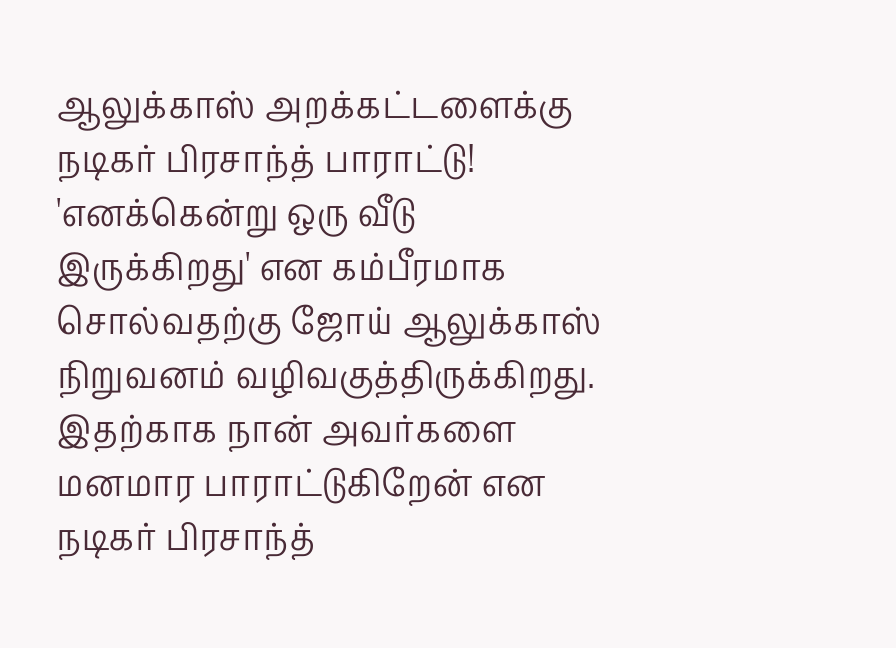ஆலுக்காஸ் அறக்கட்டளைக்கு நடிகர் பிரசாந்த் பாராட்டு!
'எனக்கென்று ஒரு வீடு இருக்கிறது' என கம்பீரமாக சொல்வதற்கு ஜோய் ஆலுக்காஸ் நிறுவனம் வழிவகுத்திருக்கிறது. இதற்காக நான் அவர்களை மனமார பாராட்டுகிறேன் என நடிகர் பிரசாந்த்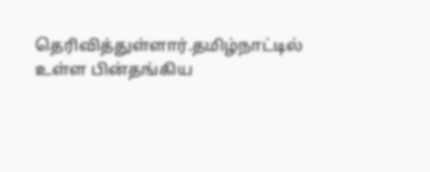தெரிவித்துள்ளார்.தமிழ்நாட்டில் உள்ள பின்தங்கிய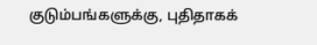குடும்பங்களுக்கு, புதிதாகக்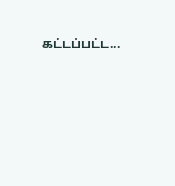கட்டப்பட்ட...